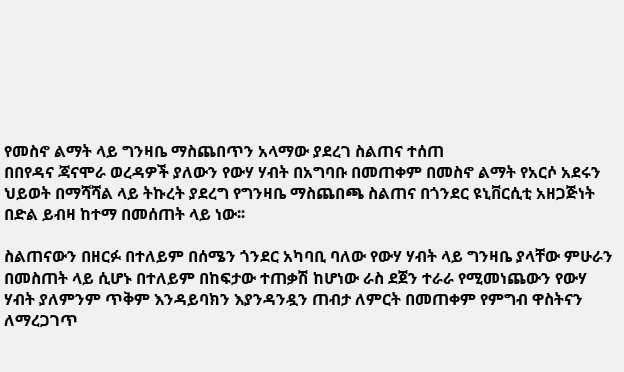የመስኖ ልማት ላይ ግንዛቤ ማስጨበጥን አላማው ያደረገ ስልጠና ተሰጠ
በበየዳና ጃናሞራ ወረዳዎች ያለውን የውሃ ሃብት በአግባቡ በመጠቀም በመስኖ ልማት የአርሶ አደሩን ህይወት በማሻሻል ላይ ትኩረት ያደረግ የግንዛቤ ማስጨበጫ ስልጠና በጎንደር ዩኒቨርሲቲ አዘጋጅነት በድል ይብዛ ከተማ በመሰጠት ላይ ነው፡፡

ስልጠናውን በዘርፉ በተለይም በሰሜን ጎንደር አካባቢ ባለው የውሃ ሃብት ላይ ግንዛቤ ያላቸው ምሁራን በመስጠት ላይ ሲሆኑ በተለይም በከፍታው ተጠቃሽ ከሆነው ራስ ደጀን ተራራ የሚመነጨውን የውሃ ሃብት ያለምንም ጥቅም እንዳይባክን እያንዳንዷን ጠብታ ለምርት በመጠቀም የምግብ ዋስትናን ለማረጋገጥ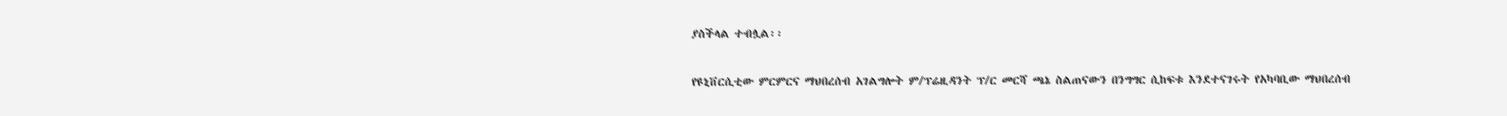ያስችላል ተብሏል፡፡

የዩኒቨርሲቲው ምርምርና ማህበረሰብ አገልግሎት ም/ፕሬዚዳንት ፕ/ር መርሻ ጫኔ ስልጠናውን በንግግር ሲከፍቱ እንደተናገሩት የአካባቢው ማህበረሰብ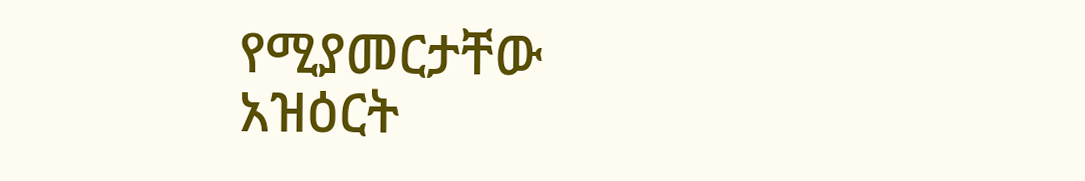የሚያመርታቸው አዝዕርት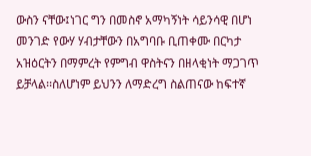ውስን ናቸው፤ነገር ግን በመስኖ አማካኝነት ሳይንሳዊ በሆነ መንገድ የውሃ ሃብታቸውን በአግባቡ ቢጠቀሙ በርካታ አዝዕርትን በማምረት የምግብ ዋስትናን በዘላቂነት ማጋገጥ ይቻላል፡፡ስለሆነም ይህንን ለማድረግ ስልጠናው ከፍተኛ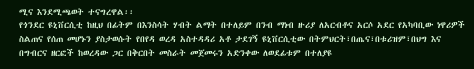ሚና እንደሚጫወት ተናግረዋል፡፡
የጎንደር ዩኒቨርሲቲ ከዚህ በፊትም በእንስሳት ሃብት ልማት በተለይም በንብ ማነብ ዙሪያ ለአርብቶና አርሶ አደር የአካባቢው ነዋሪዎች ስልጠና የሰጠ መሆኑን ያስታወሱት የበየዳ ወረዳ አስተዳዳሪ አቶ ታደገኝ ዩኒቨርሲቲው በትምህርት፣በጤና፣በቱሪዝም፣በህግ እና በግብርና ዘርፎች ከወረዳው ጋር በቅርበት መስራት መጀመሩን አድንቀው ለወደፊቱም በተለያዩ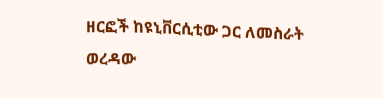ዘርፎች ከዩኒቨርሲቲው ጋር ለመስራት ወረዳው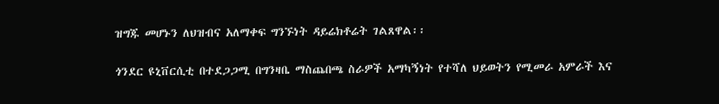ዝግጁ መሆኑን ለህዝብና አለማቀፍ ግንኙነት ዳይሬክቶሬት ገልጸዋል፡፡

ጎንደር ዩኒቨርሲቲ በተደጋጋሚ በግንዛቤ ማስጨበጫ ስራዎች አማካኝነት የተሻለ ህይወትን የሚመራ አምራች እና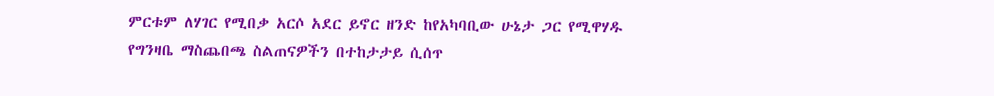ምርቱም ለሃገር የሚበቃ አርሶ አደር ይኖር ዘንድ ከየአካባቢው ሁኔታ ጋር የሚዋሃዱ የግንዛቤ ማስጨበጫ ስልጠናዎችን በተከታታይ ሲሰጥ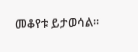መቆየቱ ይታወሳል፡፡